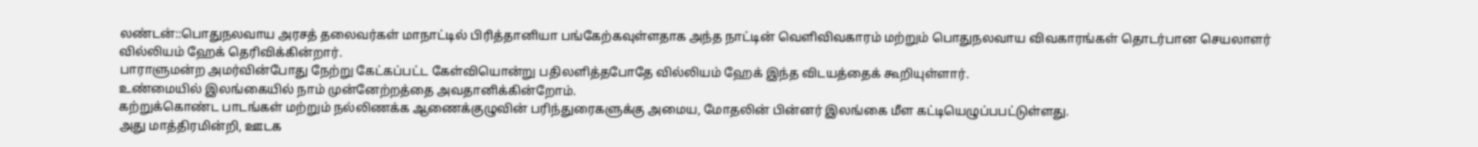லண்டன்::பொதுநலவாய அரசத் தலைவர்கள் மாநாட்டில் பிரித்தானியா பங்கேற்கவுள்ளதாக அந்த நாட்டின் வெளிவிவகாரம் மற்றும் பொதுநலவாய விவகாரங்கள் தொடர்பான செயலாளர் வில்லியம் ஹேக் தெரிவிக்கின்றார்.
பாராளுமன்ற அமர்வின்போது நேற்று கேட்கப்பட்ட கேள்வியொன்று பதிலளித்தபோதே வில்லியம் ஹேக் இந்த விடயத்தைக் கூறியுள்ளார்.
உண்மையில் இலங்கையில் நாம் முன்னேற்றத்தை அவதானிக்கின்றோம்.
கற்றுக்கொண்ட பாடங்கள் மற்றும் நல்லிணக்க ஆணைக்குழுவின் பரிந்துரைகளுக்கு அமைய, மோதலின் பின்னர் இலங்கை மீள கட்டியெழுப்பபட்டுள்ளது.
அது மாத்திரமின்றி, ஊடக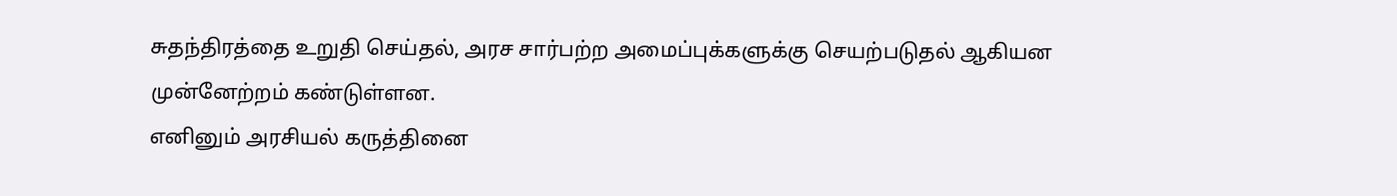சுதந்திரத்தை உறுதி செய்தல், அரச சார்பற்ற அமைப்புக்களுக்கு செயற்படுதல் ஆகியன முன்னேற்றம் கண்டுள்ளன.
எனினும் அரசியல் கருத்தினை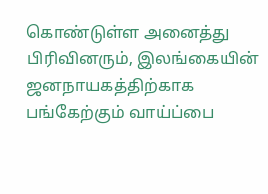கொண்டுள்ள அனைத்து பிரிவினரும், இலங்கையின் ஜனநாயகத்திற்காக பங்கேற்கும் வாய்ப்பை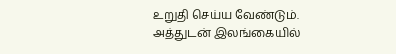உறுதி செய்ய வேண்டும்.
அத்துடன் இலங்கையில்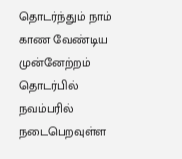தொடர்ந்தும் நாம் காண வேண்டிய முன்னேற்றம் தொடர்பில் நவம்பரில் நடைபெறவுள்ள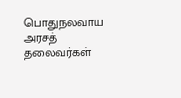பொதுநலவாய அரசத் தலைவர்கள்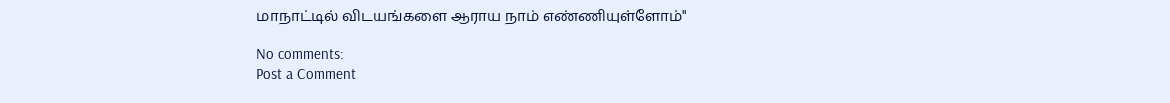மாநாட்டில் விடயங்களை ஆராய நாம் எண்ணியுள்ளோம்"

No comments:
Post a Comment